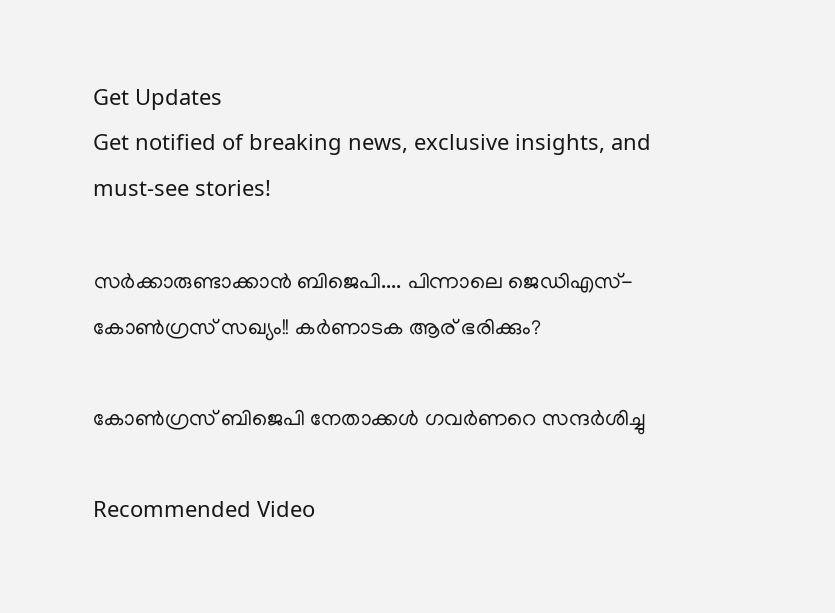Get Updates
Get notified of breaking news, exclusive insights, and must-see stories!

സര്‍ക്കാരുണ്ടാക്കാന്‍ ബിജെപി.... പിന്നാലെ ജെഡിഎസ്-കോണ്‍ഗ്രസ് സഖ്യം!! കര്‍ണാടക ആര് ഭരിക്കും?

കോണ്‍ഗ്രസ് ബിജെപി നേതാക്കള്‍ ഗവര്‍ണറെ സന്ദര്‍ശിച്ചു

Recommended Video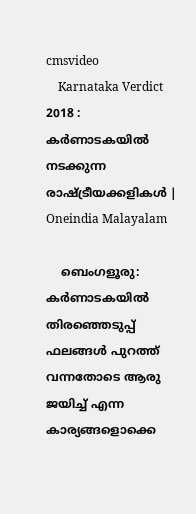cmsvideo
    Karnataka Verdict 2018 : കർണാടകയിൽ നടക്കുന്ന രാഷ്ട്രീയക്കളികൾ | Oneindia Malayalam

    ബെംഗളൂരു: കര്‍ണാടകയില്‍ തിരഞ്ഞെടുപ്പ് ഫലങ്ങള്‍ പുറത്ത് വന്നതോടെ ആരു ജയിച്ച് എന്ന കാര്യങ്ങളൊക്കെ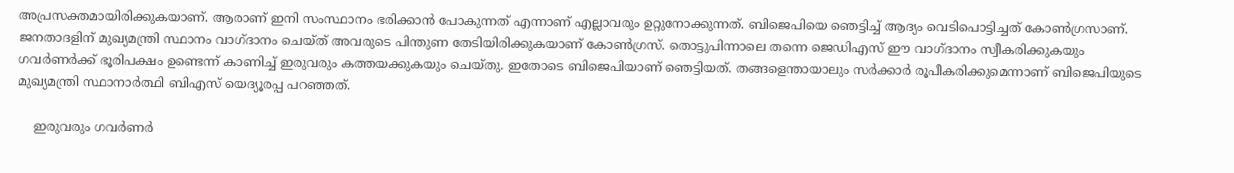അപ്രസക്തമായിരിക്കുകയാണ്. ആരാണ് ഇനി സംസ്ഥാനം ഭരിക്കാന്‍ പോകുന്നത് എന്നാണ് എല്ലാവരും ഉറ്റുനോക്കുന്നത്. ബിജെപിയെ ഞെട്ടിച്ച് ആദ്യം വെടിപൊട്ടിച്ചത് കോണ്‍ഗ്രസാണ്. ജനതാദളിന് മുഖ്യമന്ത്രി സ്ഥാനം വാഗ്ദാനം ചെയ്ത് അവരുടെ പിന്തുണ തേടിയിരിക്കുകയാണ് കോണ്‍ഗ്രസ്. തൊട്ടുപിന്നാലെ തന്നെ ജെഡിഎസ് ഈ വാഗ്ദാനം സ്വീകരിക്കുകയും ഗവര്‍ണര്‍ക്ക് ഭൂരിപക്ഷം ഉണ്ടെന്ന് കാണിച്ച് ഇരുവരും കത്തയക്കുകയും ചെയ്തു. ഇതോടെ ബിജെപിയാണ് ഞെട്ടിയത്. തങ്ങളെന്തായാലും സര്‍ക്കാര്‍ രൂപീകരിക്കുമെന്നാണ് ബിജെപിയുടെ മുഖ്യമന്ത്രി സ്ഥാനാര്‍ത്ഥി ബിഎസ് യെദ്യൂരപ്പ പറഞ്ഞത്.

    ഇരുവരും ഗവര്‍ണര്‍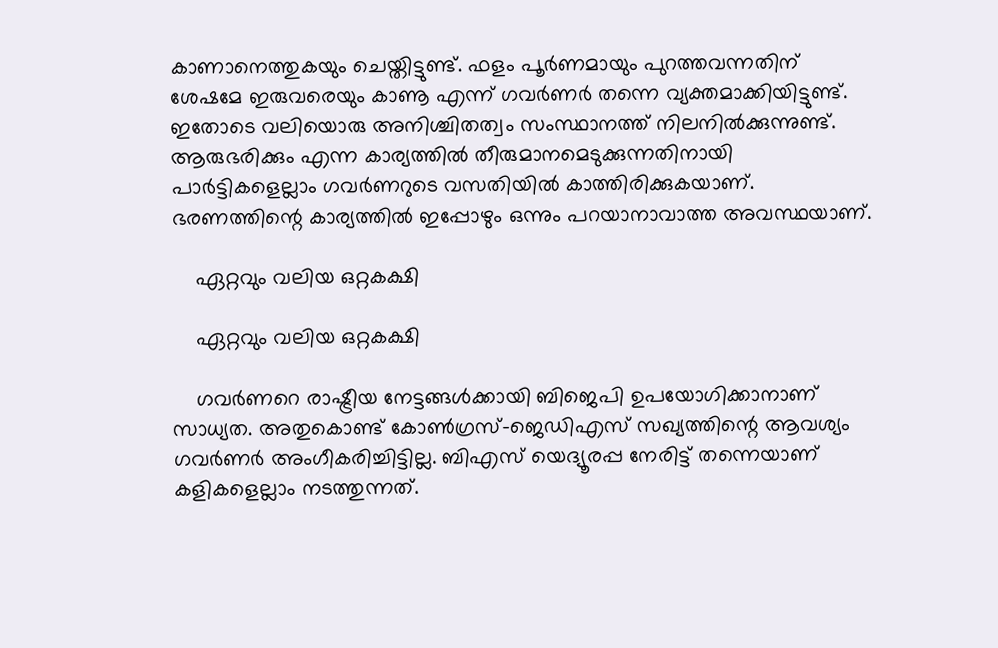കാണാനെത്തുകയും ചെയ്തിട്ടുണ്ട്. ഫളം പൂര്‍ണമായും പുറത്തവന്നതിന് ശേഷമേ ഇരുവരെയും കാണൂ എന്ന് ഗവര്‍ണര്‍ തന്നെ വ്യക്തമാക്കിയിട്ടുണ്ട്. ഇതോടെ വലിയൊരു അനിശ്ചിതത്വം സംസ്ഥാനത്ത് നിലനില്‍ക്കുന്നുണ്ട്. ആരുഭരിക്കും എന്ന കാര്യത്തില്‍ തീരുമാനമെടുക്കുന്നതിനായി പാര്‍ട്ടികളെല്ലാം ഗവര്‍ണറുടെ വസതിയില്‍ കാത്തിരിക്കുകയാണ്. ഭരണത്തിന്റെ കാര്യത്തില്‍ ഇപ്പോഴും ഒന്നും പറയാനാവാത്ത അവസ്ഥയാണ്.

    ഏറ്റവും വലിയ ഒറ്റകക്ഷി

    ഏറ്റവും വലിയ ഒറ്റകക്ഷി

    ഗവര്‍ണറെ രാഷ്ട്രീയ നേട്ടങ്ങള്‍ക്കായി ബിജെപി ഉപയോഗിക്കാനാണ് സാധ്യത. അതുകൊണ്ട് കോണ്‍ഗ്രസ്-ജെഡിഎസ് സഖ്യത്തിന്റെ ആവശ്യം ഗവര്‍ണര്‍ അംഗീകരിച്ചിട്ടില്ല. ബിഎസ് യെദ്യൂരപ്പ നേരിട്ട് തന്നെയാണ് കളികളെല്ലാം നടത്തുന്നത്.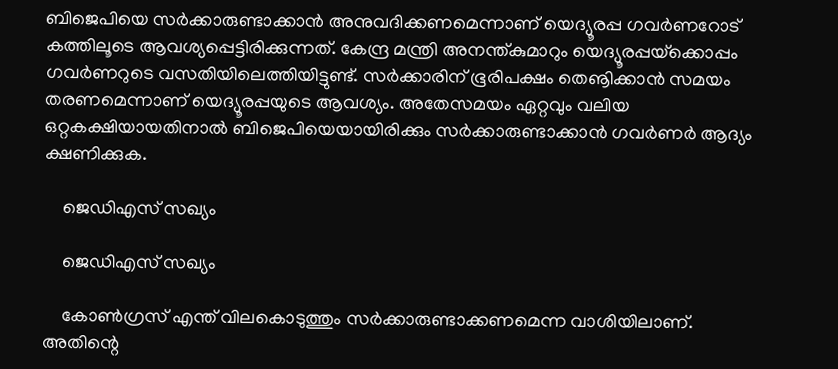ബിജെപിയെ സര്‍ക്കാരുണ്ടാക്കാന്‍ അനുവദിക്കണമെന്നാണ് യെദ്യൂരപ്പ ഗവര്‍ണറോട് കത്തിലൂടെ ആവശ്യപ്പെട്ടിരിക്കുന്നത്. കേന്ദ്ര മന്ത്രി അനന്ത്കുമാറും യെദ്യൂരപ്പയ്‌ക്കൊപ്പം ഗവര്‍ണറുടെ വസതിയിലെത്തിയിട്ടുണ്ട്. സര്‍ക്കാരിന് ഭൂരിപക്ഷം തെൡിക്കാന്‍ സമയം തരണമെന്നാണ് യെദ്യൂരപ്പയുടെ ആവശ്യം. അതേസമയം ഏറ്റവും വലിയ ഒറ്റകക്ഷിയായതിനാല്‍ ബിജെപിയെയായിരിക്കും സര്‍ക്കാരുണ്ടാക്കാന്‍ ഗവര്‍ണര്‍ ആദ്യം ക്ഷണിക്കുക.

    ജെഡിഎസ് സഖ്യം

    ജെഡിഎസ് സഖ്യം

    കോണ്‍ഗ്രസ് എന്ത് വിലകൊടുത്തും സര്‍ക്കാരുണ്ടാക്കണമെന്ന വാശിയിലാണ്. അതിന്റെ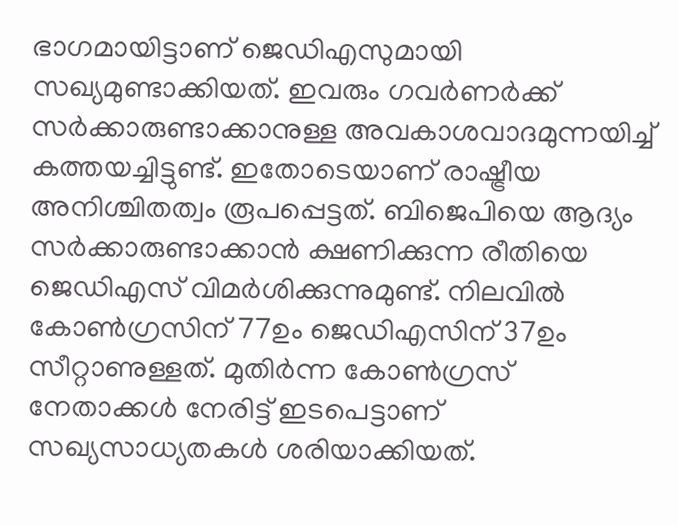ഭാഗമായിട്ടാണ് ജെഡിഎസുമായി സഖ്യമുണ്ടാക്കിയത്. ഇവരും ഗവര്‍ണര്‍ക്ക് സര്‍ക്കാരുണ്ടാക്കാനുള്ള അവകാശവാദമുന്നയിച്ച് കത്തയച്ചിട്ടുണ്ട്. ഇതോടെയാണ് രാഷ്ട്രീയ അനിശ്ചിതത്വം രൂപപ്പെട്ടത്. ബിജെപിയെ ആദ്യം സര്‍ക്കാരുണ്ടാക്കാന്‍ ക്ഷണിക്കുന്ന രീതിയെ ജെഡിഎസ് വിമര്‍ശിക്കുന്നുമുണ്ട്. നിലവില്‍ കോണ്‍ഗ്രസിന് 77ഉം ജെഡിഎസിന് 37ഉം സീറ്റാണുള്ളത്. മുതിര്‍ന്ന കോണ്‍ഗ്രസ് നേതാക്കള്‍ നേരിട്ട് ഇടപെട്ടാണ് സഖ്യസാധ്യതകള്‍ ശരിയാക്കിയത്.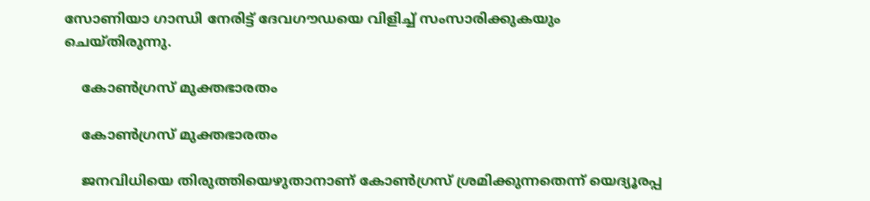സോണിയാ ഗാന്ധി നേരിട്ട് ദേവഗൗഡയെ വിളിച്ച് സംസാരിക്കുകയും ചെയ്തിരുന്നു.

    കോണ്‍ഗ്രസ് മുക്തഭാരതം

    കോണ്‍ഗ്രസ് മുക്തഭാരതം

    ജനവിധിയെ തിരുത്തിയെഴുതാനാണ് കോണ്‍ഗ്രസ് ശ്രമിക്കുന്നതെന്ന് യെദ്യൂരപ്പ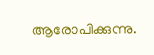ആരോപിക്കുന്നു.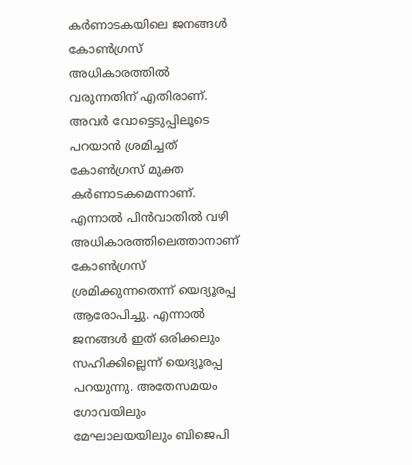കര്‍ണാടകയിലെ ജനങ്ങള്‍ കോണ്‍ഗ്രസ് അധികാരത്തില്‍ വരുന്നതിന് എതിരാണ്. അവര്‍ വോട്ടെടുപ്പിലൂടെ പറയാന്‍ ശ്രമിച്ചത് കോണ്‍ഗ്രസ് മുക്ത കര്‍ണാടകമെന്നാണ്. എന്നാല്‍ പിന്‍വാതില്‍ വഴി അധികാരത്തിലെത്താനാണ് കോണ്‍ഗ്രസ് ശ്രമിക്കുന്നതെന്ന് യെദ്യൂരപ്പ ആരോപിച്ചു. എന്നാല്‍ ജനങ്ങള്‍ ഇത് ഒരിക്കലും സഹിക്കില്ലെന്ന് യെദ്യൂരപ്പ പറയുന്നു. അതേസമയം ഗോവയിലും മേഘാലയയിലും ബിജെപി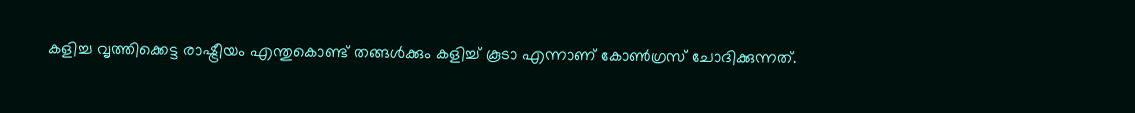കളിച്ച വൃത്തിക്കെട്ട രാഷ്ട്രീയം എന്തുകൊണ്ട് തങ്ങള്‍ക്കും കളിച്ച് കൂടാ എന്നാണ് കോണ്‍ഗ്രസ് ചോദിക്കുന്നത്.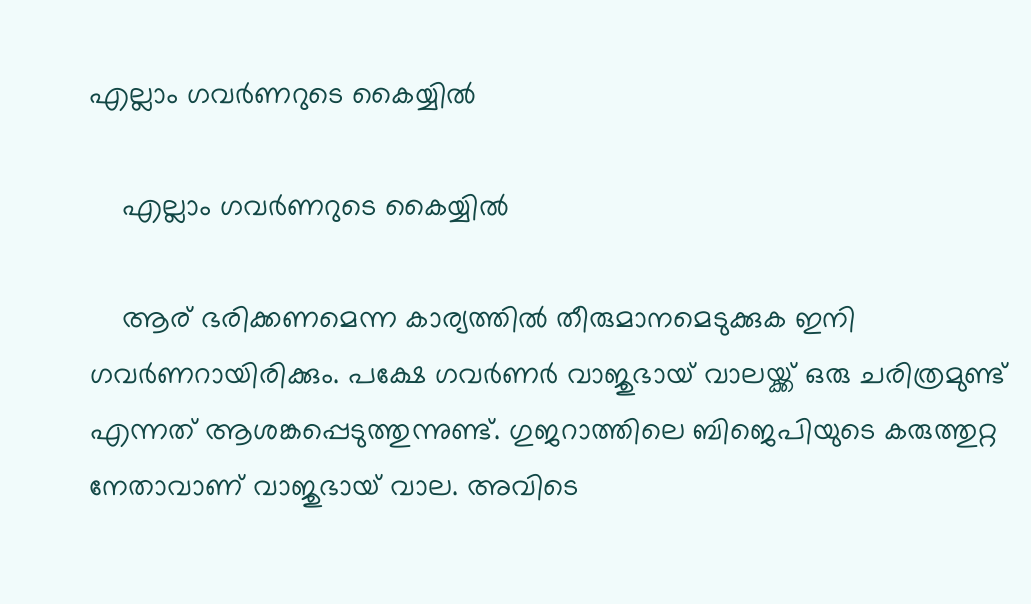എല്ലാം ഗവര്‍ണറുടെ കൈയ്യില്‍

    എല്ലാം ഗവര്‍ണറുടെ കൈയ്യില്‍

    ആര് ഭരിക്കണമെന്ന കാര്യത്തില്‍ തീരുമാനമെടുക്കുക ഇനി ഗവര്‍ണറായിരിക്കും. പക്ഷേ ഗവര്‍ണര്‍ വാജുഭായ് വാലയ്ക്ക് ഒരു ചരിത്രമുണ്ട് എന്നത് ആശങ്കപ്പെടുത്തുന്നുണ്ട്. ഗുജറാത്തിലെ ബിജെപിയുടെ കരുത്തുറ്റ നേതാവാണ് വാജുഭായ് വാല. അവിടെ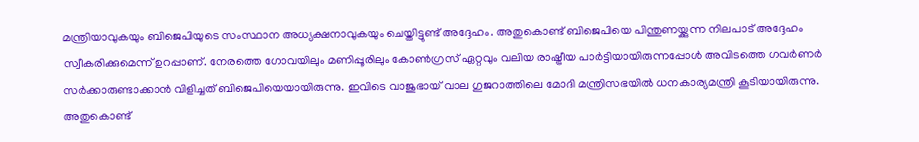മന്ത്രിയാവുകയും ബിജെപിയുടെ സംസ്ഥാന അധ്യക്ഷനാവുകയും ചെയ്തിട്ടുണ്ട് അദ്ദേഹം. അതുകൊണ്ട് ബിജെപിയെ പിന്തുണയ്ക്കുന്ന നിലപാട് അദ്ദേഹം സ്വീകരിക്കുമെന്ന് ഉറപ്പാണ്. നേരത്തെ ഗോവയിലും മണിപ്പൂരിലും കോണ്‍ഗ്രസ് ഏറ്റവും വലിയ രാഷ്ട്രീയ പാര്‍ട്ടിയായിരുന്നപ്പോള്‍ അവിടത്തെ ഗവര്‍ണര്‍ സര്‍ക്കാരുണ്ടാക്കാന്‍ വിളിച്ചത് ബിജെപിയെയായിരുന്നു. ഇവിടെ വാജുഭായ് വാല ഗുജറാത്തിലെ മോദി മന്ത്രിസഭയില്‍ ധനകാര്യമന്ത്രി കൂടിയായിരുന്നു. അതുകൊണ്ട്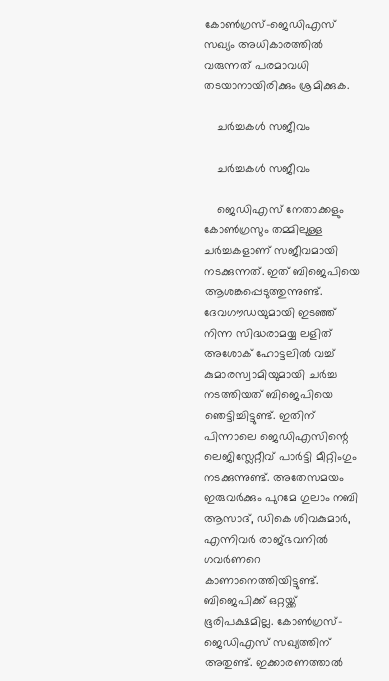കോണ്‍ഗ്രസ്-ജെഡിഎസ് സഖ്യം അധികാരത്തില്‍ വരുന്നത് പരമാവധി തടയാനായിരിക്കും ശ്രമിക്കുക.

    ചര്‍ച്ചകള്‍ സജീവം

    ചര്‍ച്ചകള്‍ സജീവം

    ജെഡിഎസ് നേതാക്കളും കോണ്‍ഗ്രസും തമ്മിലുള്ള ചര്‍ച്ചകളാണ് സജീവമായി നടക്കുന്നത്. ഇത് ബിജെപിയെ ആശങ്കപ്പെടുത്തുന്നുണ്ട്. ദേവഗൗഡയുമായി ഇടഞ്ഞ് നിന്ന സിദ്ധരാമയ്യ ലളിത് അശോക് ഹോട്ടലില്‍ വച്ച് കുമാരസ്വാമിയുമായി ചര്‍ച്ച നടത്തിയത് ബിജെപിയെ ഞെട്ടിച്ചിട്ടുണ്ട്. ഇതിന് പിന്നാലെ ജെഡിഎസിന്റെ ലെജിസ്ലേറ്റീവ് പാര്‍ട്ടി മീറ്റിംഗും നടക്കുന്നുണ്ട്. അതേസമയം ഇരുവര്‍ക്കും പുറമേ ഗുലാം നബി ആസാദ്, ഡികെ ശിവകുമാര്‍, എന്നിവര്‍ രാജ്ഭവനില്‍ ഗവര്‍ണറെ കാണാനെത്തിയിട്ടുണ്ട്. ബിജെപിക്ക് ഒറ്റയ്ക്ക് ഭൂരിപക്ഷമില്ല. കോണ്‍ഗ്രസ്-ജെഡിഎസ് സഖ്യത്തിന് അതുണ്ട്. ഇക്കാരണത്താല്‍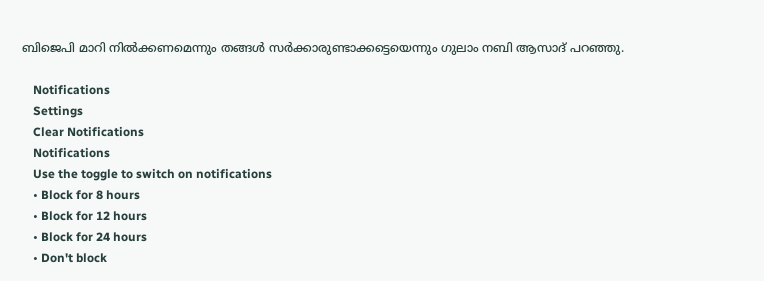ബിജെപി മാറി നില്‍ക്കണമെന്നും തങ്ങള്‍ സര്‍ക്കാരുണ്ടാക്കട്ടെയെന്നും ഗുലാം നബി ആസാദ് പറഞ്ഞു.

    Notifications
    Settings
    Clear Notifications
    Notifications
    Use the toggle to switch on notifications
    • Block for 8 hours
    • Block for 12 hours
    • Block for 24 hours
    • Don't block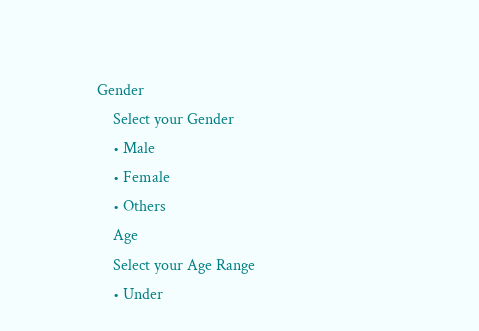Gender
    Select your Gender
    • Male
    • Female
    • Others
    Age
    Select your Age Range
    • Under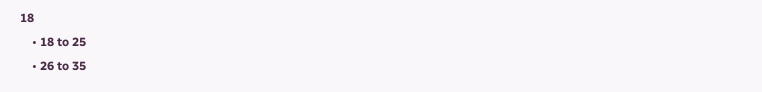18
    • 18 to 25
    • 26 to 35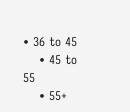• 36 to 45
    • 45 to 55
    • 55+